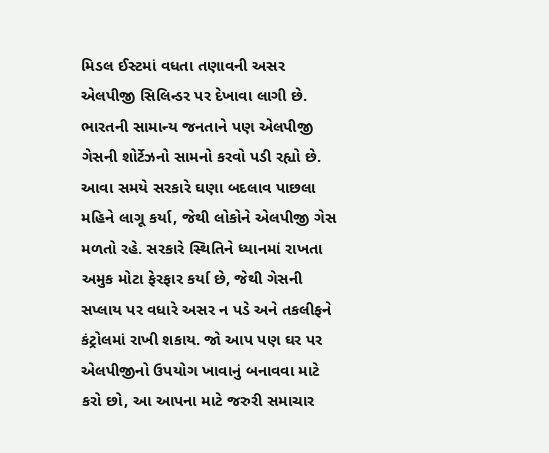મિડલ ઈસ્ટમાં વધતા તણાવની અસર એલપીજી સિલિન્ડર પર દેખાવા લાગી છે. ભારતની સામાન્ય જનતાને પણ એલપીજી ગેસની શોર્ટેઝનો સામનો કરવો પડી રહ્યો છે. આવા સમયે સરકારે ઘણા બદલાવ પાછલા મહિને લાગૂ કર્યા, જેથી લોકોને એલપીજી ગેસ મળતો રહે. સરકારે સ્થિતિને ધ્યાનમાં રાખતા અમુક મોટા ફેરફાર કર્યા છે, જેથી ગેસની સપ્લાય પર વધારે અસર ન પડે અને તકલીફને કંટ્રોલમાં રાખી શકાય. જો આપ પણ ઘર પર એલપીજીનો ઉપયોગ ખાવાનું બનાવવા માટે કરો છો, આ આપના માટે જરુરી સમાચાર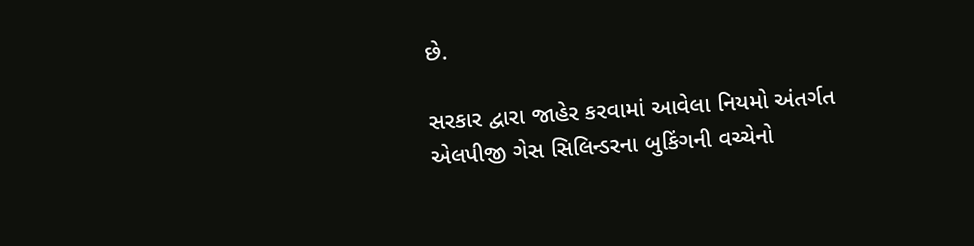છે.

સરકાર દ્વારા જાહેર કરવામાં આવેલા નિયમો અંતર્ગત એલપીજી ગેસ સિલિન્ડરના બુકિંગની વચ્ચેનો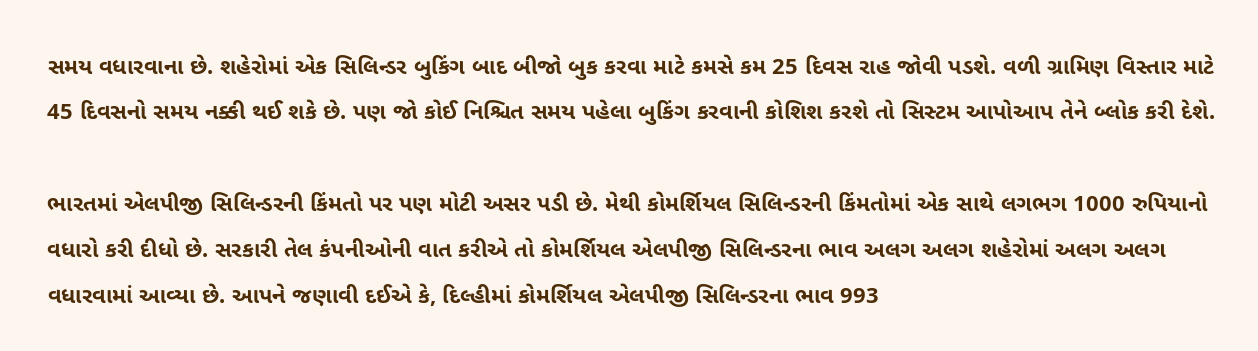સમય વધારવાના છે. શહેરોમાં એક સિલિન્ડર બુકિંગ બાદ બીજો બુક કરવા માટે કમસે કમ 25 દિવસ રાહ જોવી પડશે. વળી ગ્રામિણ વિસ્તાર માટે 45 દિવસનો સમય નક્કી થઈ શકે છે. પણ જો કોઈ નિશ્ચિત સમય પહેલા બુકિંગ કરવાની કોશિશ કરશે તો સિસ્ટમ આપોઆપ તેને બ્લોક કરી દેશે.

ભારતમાં એલપીજી સિલિન્ડરની કિંમતો પર પણ મોટી અસર પડી છે. મેથી કોમર્શિયલ સિલિન્ડરની કિંમતોમાં એક સાથે લગભગ 1000 રુપિયાનો વધારો કરી દીધો છે. સરકારી તેલ કંપનીઓની વાત કરીએ તો કોમર્શિયલ એલપીજી સિલિન્ડરના ભાવ અલગ અલગ શહેરોમાં અલગ અલગ વધારવામાં આવ્યા છે. આપને જણાવી દઈએ કે, દિલ્હીમાં કોમર્શિયલ એલપીજી સિલિન્ડરના ભાવ 993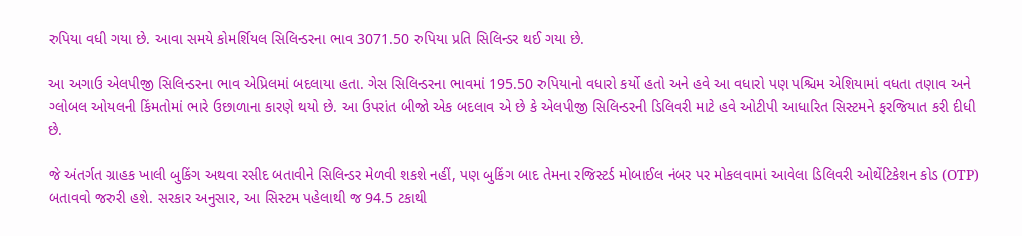રુપિયા વધી ગયા છે. આવા સમયે કોમર્શિયલ સિલિન્ડરના ભાવ 3071.50 રુપિયા પ્રતિ સિલિન્ડર થઈ ગયા છે.

આ અગાઉ એલપીજી સિલિન્ડરના ભાવ એપ્રિલમાં બદલાયા હતા. ગેસ સિલિન્ડરના ભાવમાં 195.50 રુપિયાનો વધારો કર્યો હતો અને હવે આ વધારો પણ પશ્ચિમ એશિયામાં વધતા તણાવ અને ગ્લોબલ ઓયલની કિંમતોમાં ભારે ઉછાળાના કારણે થયો છે. આ ઉપરાંત બીજો એક બદલાવ એ છે કે એલપીજી સિલિન્ડરની ડિલિવરી માટે હવે ઓટીપી આધારિત સિસ્ટમને ફરજિયાત કરી દીધી છે.

જે અંતર્ગત ગ્રાહક ખાલી બુકિંગ અથવા રસીદ બતાવીને સિલિન્ડર મેળવી શકશે નહીં, પણ બુકિંગ બાદ તેમના રજિસ્ટર્ડ મોબાઈલ નંબર પર મોકલવામાં આવેલા ડિલિવરી ઓથેંટિકેશન કોડ (OTP) બતાવવો જરુરી હશે. સરકાર અનુસાર, આ સિસ્ટમ પહેલાથી જ 94.5 ટકાથી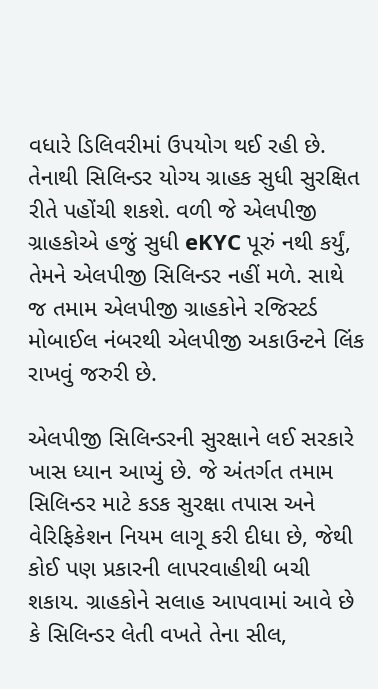વધારે ડિલિવરીમાં ઉપયોગ થઈ રહી છે. તેનાથી સિલિન્ડર યોગ્ય ગ્રાહક સુધી સુરક્ષિત રીતે પહોંચી શકશે. વળી જે એલપીજી ગ્રાહકોએ હજું સુધી eKYC પૂરું નથી કર્યું, તેમને એલપીજી સિલિન્ડર નહીં મળે. સાથે જ તમામ એલપીજી ગ્રાહકોને રજિસ્ટર્ડ મોબાઈલ નંબરથી એલપીજી અકાઉન્ટને લિંક રાખવું જરુરી છે.

એલપીજી સિલિન્ડરની સુરક્ષાને લઈ સરકારે ખાસ ધ્યાન આપ્યું છે. જે અંતર્ગત તમામ સિલિન્ડર માટે કડક સુરક્ષા તપાસ અને વેરિફિકેશન નિયમ લાગૂ કરી દીધા છે, જેથી કોઈ પણ પ્રકારની લાપરવાહીથી બચી શકાય. ગ્રાહકોને સલાહ આપવામાં આવે છે કે સિલિન્ડર લેતી વખતે તેના સીલ,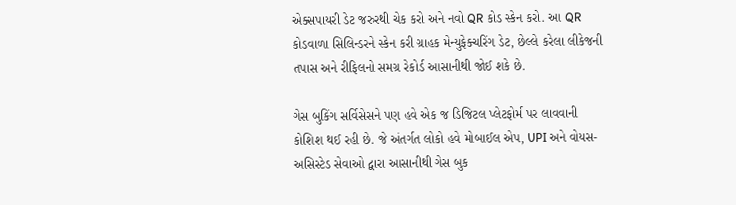એક્સપાયરી ડેટ જરુરથી ચેક કરો અને નવો QR કોડ સ્કેન કરો. આ QR કોડવાળા સિલિન્ડરને સ્કેન કરી ગ્રાહક મેન્યુફેક્ચરિંગ ડેટ, છેલ્લે કરેલા લીકેજની તપાસ અને રીફિલનો સમગ્ર રેકોર્ડ આસાનીથી જોઈ શકે છે.

ગેસ બુકિંગ સર્વિસેસને પણ હવે એક જ ડિજિટલ પ્લેટફોર્મ પર લાવવાની કોશિશ થઈ રહી છે. જે અંતર્ગત લોકો હવે મોબાઈલ એપ, UPI અને વોયસ-અસિસ્ટેડ સેવાઓ દ્વારા આસાનીથી ગેસ બુક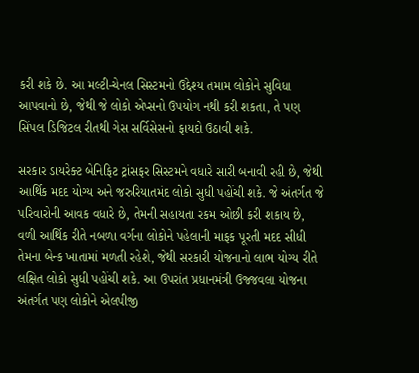કરી શકે છે. આ મલ્ટી-ચેનલ સિસ્ટમનો ઉદ્દેશ્ય તમામ લોકોને સુવિધા આપવાનો છે, જેથી જે લોકો એપ્સનો ઉપયોગ નથી કરી શકતા, તે પણ સિંપલ ડિજિટલ રીતથી ગેસ સર્વિસેસનો ફાયદો ઉઠાવી શકે.

સરકાર ડાયરેક્ટ બેનિફિટ ટ્રાંસફર સિસ્ટમને વધારે સારી બનાવી રહી છે, જેથી આર્થિક મદદ યોગ્ય અને જરુરિયાતમંદ લોકો સુધી પહોંચી શકે. જે અંતર્ગત જે પરિવારોની આવક વધારે છે, તેમની સહાયતા રકમ ઓછી કરી શકાય છે, વળી આર્થિક રીતે નબળા વર્ગના લોકોને પહેલાની માફક પૂરતી મદદ સીધી તેમના બેન્ક ખાતામાં મળતી રહેશે, જેથી સરકારી યોજનાનો લાભ યોગ્ય રીતે લક્ષિત લોકો સુધી પહોંચી શકે. આ ઉપરાંત પ્રધાનમંત્રી ઉજ્જવલા યોજના અંતર્ગત પણ લોકોને એલપીજી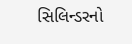સિલિન્ડરનો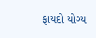ફાયદો યોગ્ય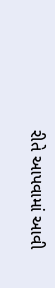રીતે આપવામાં આવી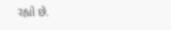રહ્યો છે.